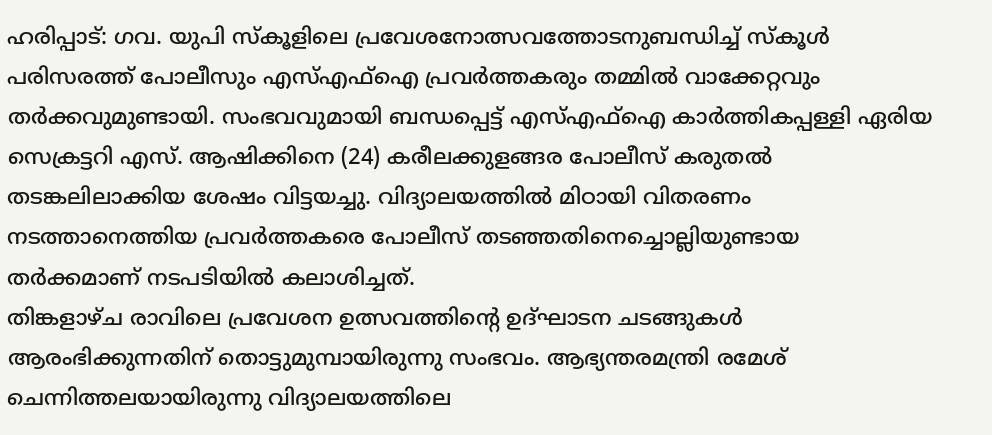ഹരിപ്പാട്: ഗവ. യുപി സ്കൂളിലെ പ്രവേശനോത്സവത്തോടനുബന്ധിച്ച് സ്കൂൾ പരിസരത്ത് പോലീസും എസ്എഫ്ഐ പ്രവർത്തകരും തമ്മിൽ വാക്കേറ്റവും തർക്കവുമുണ്ടായി. സംഭവവുമായി ബന്ധപ്പെട്ട് എസ്എഫ്ഐ കാർത്തികപ്പള്ളി ഏരിയ സെക്രട്ടറി എസ്. ആഷിക്കിനെ (24) കരീലക്കുളങ്ങര പോലീസ് കരുതൽ തടങ്കലിലാക്കിയ ശേഷം വിട്ടയച്ചു. വിദ്യാലയത്തിൽ മിഠായി വിതരണം നടത്താനെത്തിയ പ്രവർത്തകരെ പോലീസ് തടഞ്ഞതിനെച്ചൊല്ലിയുണ്ടായ തർക്കമാണ് നടപടിയിൽ കലാശിച്ചത്.
തിങ്കളാഴ്ച രാവിലെ പ്രവേശന ഉത്സവത്തിന്റെ ഉദ്ഘാടന ചടങ്ങുകൾ ആരംഭിക്കുന്നതിന് തൊട്ടുമുമ്പായിരുന്നു സംഭവം. ആഭ്യന്തരമന്ത്രി രമേശ് ചെന്നിത്തലയായിരുന്നു വിദ്യാലയത്തിലെ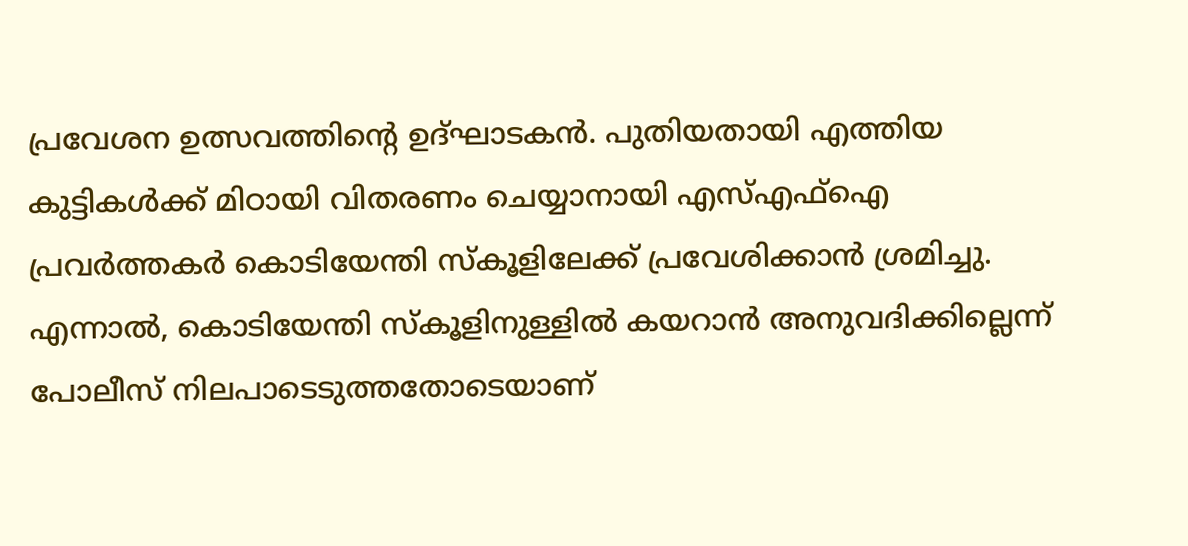പ്രവേശന ഉത്സവത്തിന്റെ ഉദ്ഘാടകൻ. പുതിയതായി എത്തിയ കുട്ടികൾക്ക് മിഠായി വിതരണം ചെയ്യാനായി എസ്എഫ്ഐ പ്രവർത്തകർ കൊടിയേന്തി സ്കൂളിലേക്ക് പ്രവേശിക്കാൻ ശ്രമിച്ചു.
എന്നാൽ, കൊടിയേന്തി സ്കൂളിനുള്ളിൽ കയറാൻ അനുവദിക്കില്ലെന്ന് പോലീസ് നിലപാടെടുത്തതോടെയാണ്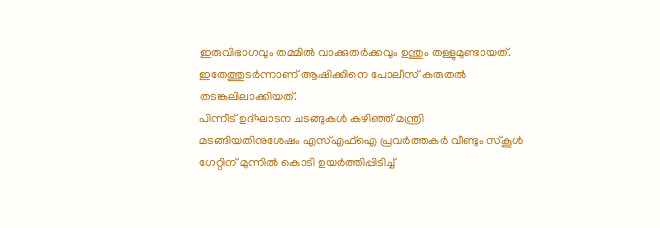ഇരുവിഭാഗവും തമ്മിൽ വാക്കുതർക്കവും ഉന്തും തള്ളുമുണ്ടായത്. ഇതേത്തുടർന്നാണ് ആഷിക്കിനെ പോലീസ് കരുതൽ തടങ്കലിലാക്കിയത്.
പിന്നീട് ഉദ്ഘാടന ചടങ്ങുകൾ കഴിഞ്ഞ് മന്ത്രി മടങ്ങിയതിനുശേഷം എസ്എഫ്ഐ പ്രവർത്തകർ വീണ്ടും സ്കൂൾ ഗേറ്റിന് മുന്നിൽ കൊടി ഉയർത്തിപ്പിടിച്ച്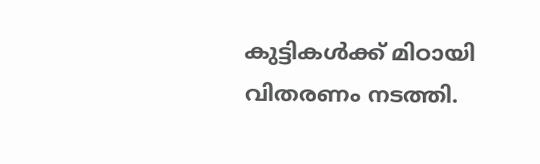കുട്ടികൾക്ക് മിഠായി വിതരണം നടത്തി.